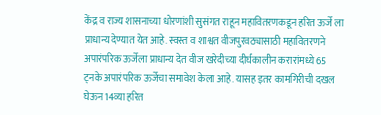केंद्र व राज्य शासनाच्या धोरणांशी सुसंगत राहून महावितरणकडून हरित ऊर्जे ला प्राधान्य देण्यात येत आहे. स्वस्त व शाश्वत वीजपुरवठ्यासाठी महावितरणने अपारंपरिक ऊर्जेला प्राधान्य देत वीज खरेदीच्या दीर्घकालीन करारांमध्ये 65 ट्नके अपारंपरिक ऊर्जेचा समावेश केला आहे. यासह इतर कामगिरीची दखल घेऊन 14व्या हरित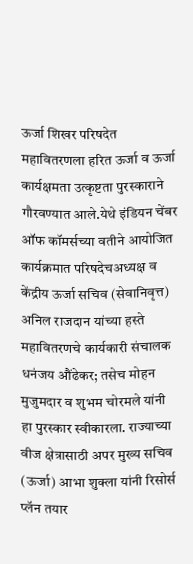ऊर्जा शिखर परिषदेत महावितरणला हरित ऊर्जा व ऊर्जा कार्यक्षमता उत्कृष्टता पुरस्काराने गौरवण्यात आले.येथे इंडियन चेंबर ऑफ कॉमर्सच्या वतीने आयोजित कार्यक्रमात परिषदेचअध्यक्ष व केंद्रीय ऊर्जा सचिव (सेवानिवृत्त) अनिल राजदान यांच्या हस्ते महावितरणचे कार्यकारी संचालक धनंजय औंढेकर; तसेच मोहन मुजुमदार व शुभम चोरमले यांनी हा पुरस्कार स्वीकारला. राज्याच्या वीज क्षेत्रासाठी अपर मुख्य सचिव (ऊर्जा) आभा शुक्ला यांनी रिसोर्स प्लॅन तयार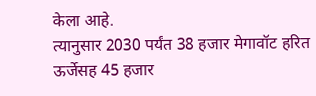केला आहे.
त्यानुसार 2030 पर्यंत 38 हजार मेगावॉट हरित ऊर्जेसह 45 हजार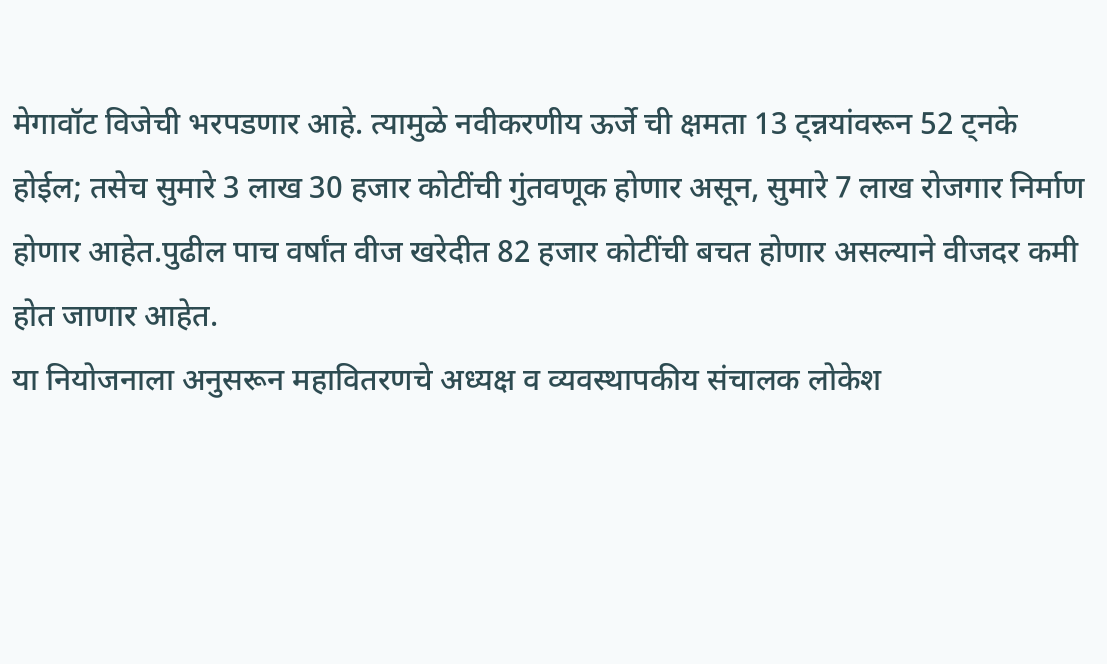मेगावॉट विजेची भरपडणार आहे. त्यामुळे नवीकरणीय ऊर्जे ची क्षमता 13 ट्न्नयांवरून 52 ट्नके होईल; तसेच सुमारे 3 लाख 30 हजार कोटींची गुंतवणूक होणार असून, सुमारे 7 लाख रोजगार निर्माण होणार आहेत.पुढील पाच वर्षांत वीज खरेदीत 82 हजार कोटींची बचत होणार असल्याने वीजदर कमी होत जाणार आहेत.
या नियोजनाला अनुसरून महावितरणचे अध्यक्ष व व्यवस्थापकीय संचालक लोकेश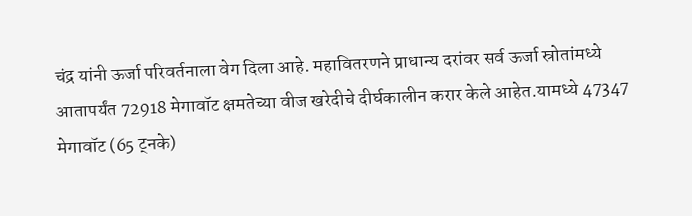चंद्र यांनी ऊर्जा परिवर्तनाला वेग दिला आहे. महावितरणने प्राधान्य दरांवर सर्व ऊर्जा स्रोतांमध्ये आतापर्यंत 72918 मेगावॉट क्षमतेच्या वीज खरेदीचे दीर्घकालीन करार केले आहेत.यामध्ये 47347 मेगावॉट (65 ट्नके)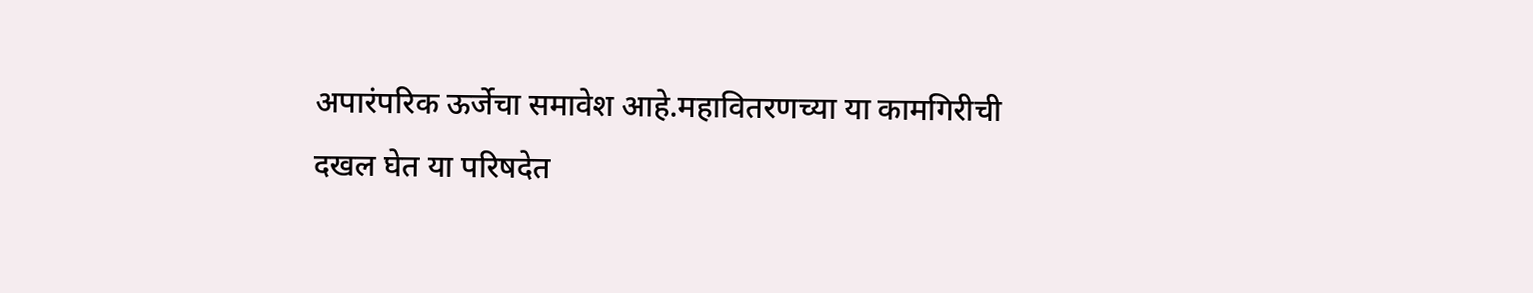अपारंपरिक ऊर्जेचा समावेश आहे.महावितरणच्या या कामगिरीची दखल घेत या परिषदेत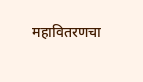महावितरणचा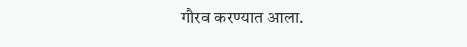गौरव करण्यात आला.